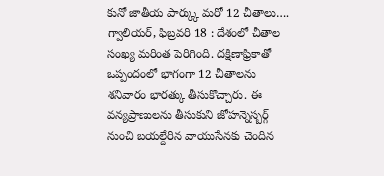కునో జాతీయ పార్క్కు మరో 12 చీతాలు….
గ్వాలియర్, ఫిబ్రవరి 18 : దేశంలో చీతాల సంఖ్య మరింత పెరిగింది. దక్షిణాఫ్రికాతో ఒప్పందంలో భాగంగా 12 చీతాలను శనివారం భారత్కు తీసుకొచ్చారు. ఈ వన్యప్రాణులను తీసుకుని జోహన్నెస్బర్గ్ నుంచి బయల్దేరిన వాయుసేనకు చెందిన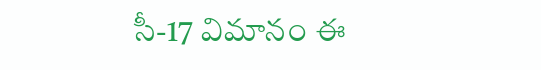సీ-17 విమానం ఈ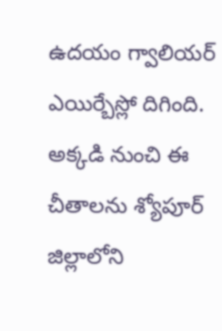ఉదయం గ్వాలియర్ ఎయిర్బేస్లో దిగింది. అక్కడి నుంచి ఈ చీతాలను శ్యోపూర్ జిల్లాలోని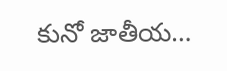కునో జాతీయ…